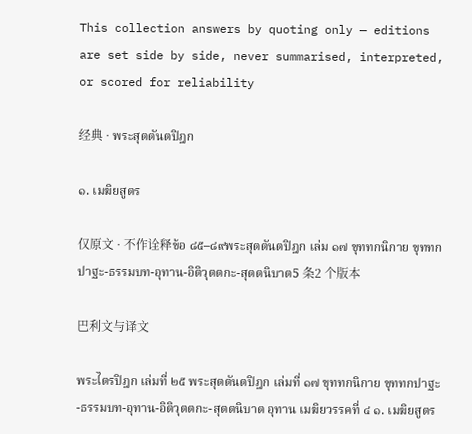This collection answers by quoting only — editions are set side by side, never summarised, interpreted, or scored for reliability

经典 · พระสุตตันตปิฎก

๑. เมฆิยสูตร

仅原文 · 不作诠释ข้อ ๘๕–๘๙พระสุตตันตปิฎก เล่ม ๑๗ ขุททกนิกาย ขุททกปาฐะ-ธรรมบท-อุทาน-อิติวุตตกะ-สุตตนิบาต5 条2 个版本

巴利文与译文

พระไตรปิฎก เล่มที่ ๒๕ พระสุตตันตปิฎก เล่มที่ ๑๗ ขุททกนิกาย ขุททกปาฐะ-ธรรมบท-อุทาน-อิติวุตตกะ-สุตตนิบาต อุทาน เมฆิยวรรคที่ ๔ ๑. เมฆิยสูตร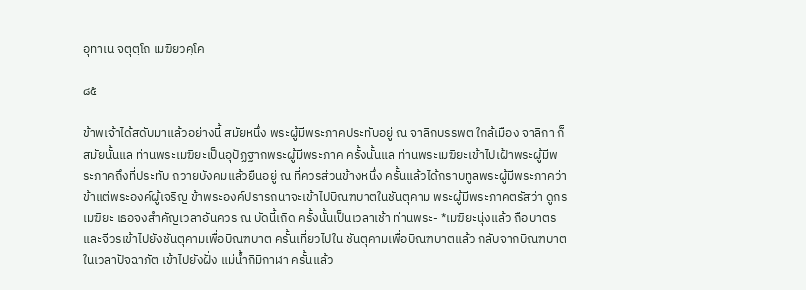อุทาเน จตุตฺโถ เมฆิยวคฺโค

๘๕

ข้าพเจ้าได้สดับมาแล้วอย่างนี้ สมัยหนึ่ง พระผู้มีพระภาคประทับอยู่ ณ จาลิกบรรพต ใกล้เมือง จาลิกา ก็สมัยนั้นแล ท่านพระเมฆิยะเป็นอุปัฏฐากพระผู้มีพระภาค ครั้งนั้นแล ท่านพระเมฆิยะเข้าไปเฝ้าพระผู้มีพระภาคถึงที่ประทับ ถวายบังคมแล้วยืนอยู่ ณ ที่ควรส่วนข้างหนึ่ง ครั้นแล้วได้กราบทูลพระผู้มีพระภาคว่า ข้าแต่พระองค์ผู้เจริญ ข้าพระองค์ปรารถนาจะเข้าไปบิณฑบาตในชันตุคาม พระผู้มีพระภาคตรัสว่า ดูกร เมฆิยะ เธอจงสำคัญเวลาอันควร ณ บัดนี้เถิด ครั้งนั้นเป็นเวลาเช้า ท่านพระ- *เมฆิยะนุ่งแล้ว ถือบาตรและจีวรเข้าไปยังชันตุคามเพื่อบิณฑบาต ครั้นเที่ยวไปใน ชันตุคามเพื่อบิณฑบาตแล้ว กลับจากบิณฑบาตในเวลาปัจฉาภัต เข้าไปยังฝั่ง แม่น้ำกิมิกาฬา ครั้นแล้ว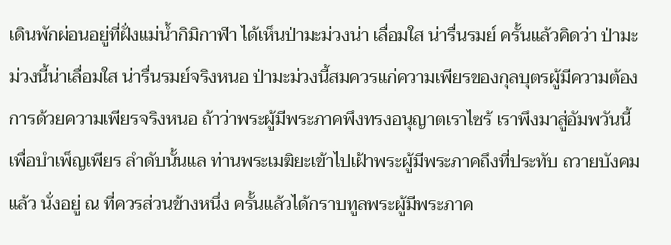เดินพักผ่อนอยู่ที่ฝั่งแม่น้ำกิมิกาฬา ได้เห็นป่ามะม่วงน่า เลื่อมใส น่ารื่นรมย์ ครั้นแล้วคิดว่า ป่ามะม่วงนี้น่าเลื่อมใส น่ารื่นรมย์จริงหนอ ป่ามะม่วงนี้สมควรแก่ความเพียรของกุลบุตรผู้มีความต้องการด้วยความเพียรจริงหนอ ถ้าว่าพระผู้มีพระภาคพึงทรงอนุญาตเราไซร้ เราพึงมาสู่อัมพวันนี้เพื่อบำเพ็ญเพียร ลำดับนั้นแล ท่านพระเมฆิยะเข้าไปเฝ้าพระผู้มีพระภาคถึงที่ประทับ ถวายบังคม แล้ว นั่งอยู่ ณ ที่ควรส่วนข้างหนึ่ง ครั้นแล้วได้กราบทูลพระผู้มีพระภาค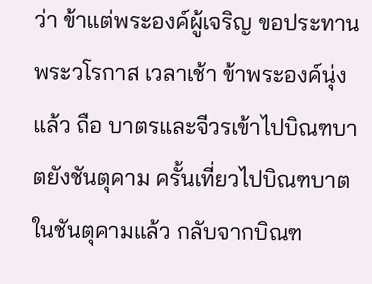ว่า ข้าแต่พระองค์ผู้เจริญ ขอประทานพระวโรกาส เวลาเช้า ข้าพระองค์นุ่งแล้ว ถือ บาตรและจีวรเข้าไปบิณฑบาตยังชันตุคาม ครั้นเที่ยวไปบิณฑบาตในชันตุคามแล้ว กลับจากบิณฑ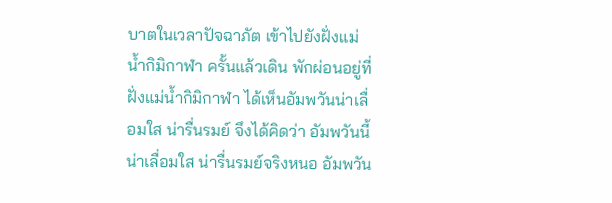บาตในเวลาปัจฉาภัต เข้าไปยังฝั่งแม่น้ำกิมิกาฬา ครั้นแล้วเดิน พักผ่อนอยู่ที่ฝั่งแม่น้ำกิมิกาฬา ได้เห็นอัมพวันน่าเลื่อมใส น่ารื่นรมย์ จึงได้คิดว่า อัมพวันนี้น่าเลื่อมใส น่ารื่นรมย์จริงหนอ อัมพวัน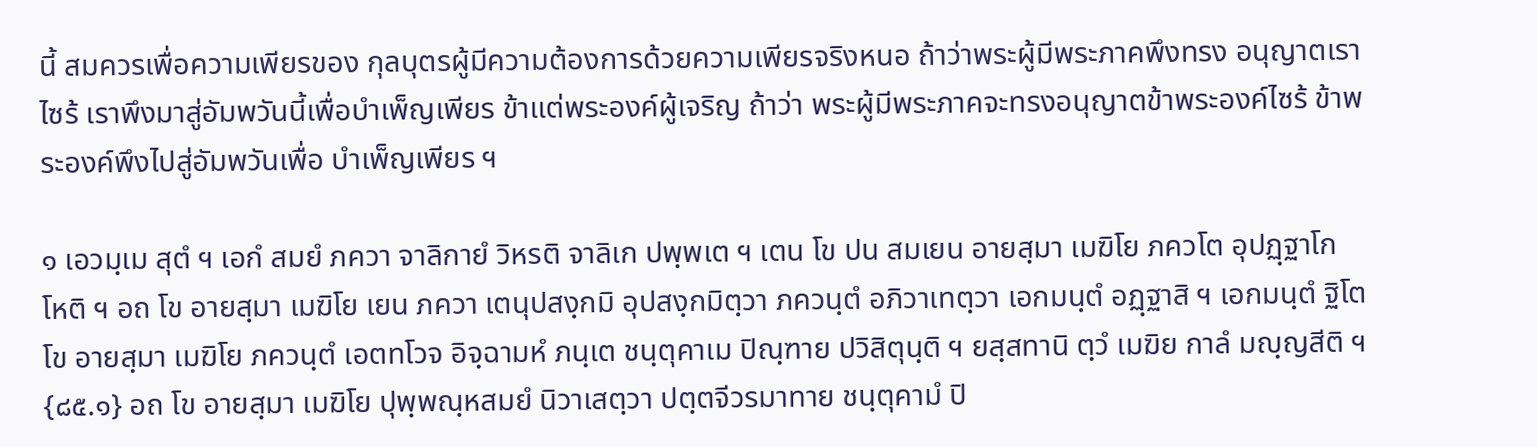นี้ สมควรเพื่อความเพียรของ กุลบุตรผู้มีความต้องการด้วยความเพียรจริงหนอ ถ้าว่าพระผู้มีพระภาคพึงทรง อนุญาตเราไซร้ เราพึงมาสู่อัมพวันนี้เพื่อบำเพ็ญเพียร ข้าแต่พระองค์ผู้เจริญ ถ้าว่า พระผู้มีพระภาคจะทรงอนุญาตข้าพระองค์ไซร้ ข้าพระองค์พึงไปสู่อัมพวันเพื่อ บำเพ็ญเพียร ฯ

๑ เอวมฺเม สุตํ ฯ เอกํ สมยํ ภควา จาลิกายํ วิหรติ จาลิเก ปพฺพเต ฯ เตน โข ปน สมเยน อายสฺมา เมฆิโย ภควโต อุปฏฺฐาโก โหติ ฯ อถ โข อายสฺมา เมฆิโย เยน ภควา เตนุปสงฺกมิ อุปสงฺกมิตฺวา ภควนฺตํ อภิวาเทตฺวา เอกมนฺตํ อฏฺฐาสิ ฯ เอกมนฺตํ ฐิโต โข อายสฺมา เมฆิโย ภควนฺตํ เอตทโวจ อิจฺฉามหํ ภนฺเต ชนฺตุคาเม ปิณฺฑาย ปวิสิตุนฺติ ฯ ยสฺสทานิ ตฺวํ เมฆิย กาลํ มญฺญสีติ ฯ {๘๕.๑} อถ โข อายสฺมา เมฆิโย ปุพฺพณฺหสมยํ นิวาเสตฺวา ปตฺตจีวรมาทาย ชนฺตุคามํ ปิ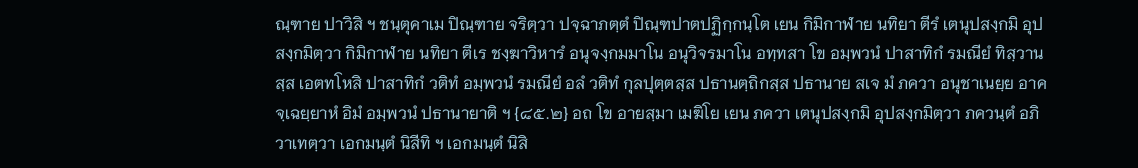ณฺฑาย ปาวิสิ ฯ ชนฺตุคาเม ปิณฺฑาย จริตฺวา ปจฺฉาภตฺตํ ปิณฺฑปาตปฏิกฺกนฺโต เยน กิมิกาฬาย นทิยา ตีรํ เตนุปสงฺกมิ อุปสงฺกมิตฺวา กิมิกาฬาย นทิยา ตีเร ชงฺฆาวิหารํ อนุจงฺกมมาโน อนุวิจรมาโน อทฺทสา โข อมฺพวนํ ปาสาทิกํ รมณียํ ทิสฺวานสฺส เอตทโหสิ ปาสาทิกํ วติทํ อมฺพวนํ รมณียํ อลํ วติทํ กุลปุตฺตสฺส ปธานตฺถิกสฺส ปธานาย สเจ มํ ภควา อนุชาเนยฺย อาคจฺเฉยฺยาหํ อิมํ อมฺพวนํ ปธานายาติ ฯ {๘๕.๒} อถ โข อายสฺมา เมฆิโย เยน ภควา เตนุปสงฺกมิ อุปสงฺกมิตฺวา ภควนฺตํ อภิวาเทตฺวา เอกมนฺตํ นิสีทิ ฯ เอกมนฺตํ นิสิ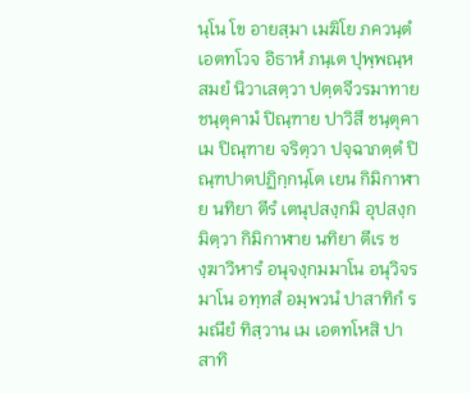นฺโน โข อายสฺมา เมฆิโย ภควนฺตํ เอตทโวจ อิธาหํ ภนฺเต ปุพฺพณฺหสมยํ นิวาเสตฺวา ปตฺตจีวรมาทาย ชนฺตุคามํ ปิณฺฑาย ปาวิสึ ชนฺตุคาเม ปิณฺฑาย จริตฺวา ปจฺฉาภตฺตํ ปิณฺฑปาตปฏิกฺกนฺโต เยน กิมิกาฬาย นทิยา ตีรํ เตนุปสงฺกมิ อุปสงฺกมิตฺวา กิมิกาฬาย นทิยา ตีเร ชงฺฆาวิหารํ อนุจงฺกมมาโน อนุวิจรมาโน อทฺทสํ อมฺพวนํ ปาสาทิกํ รมณียํ ทิสฺวาน เม เอตทโหสิ ปาสาทิ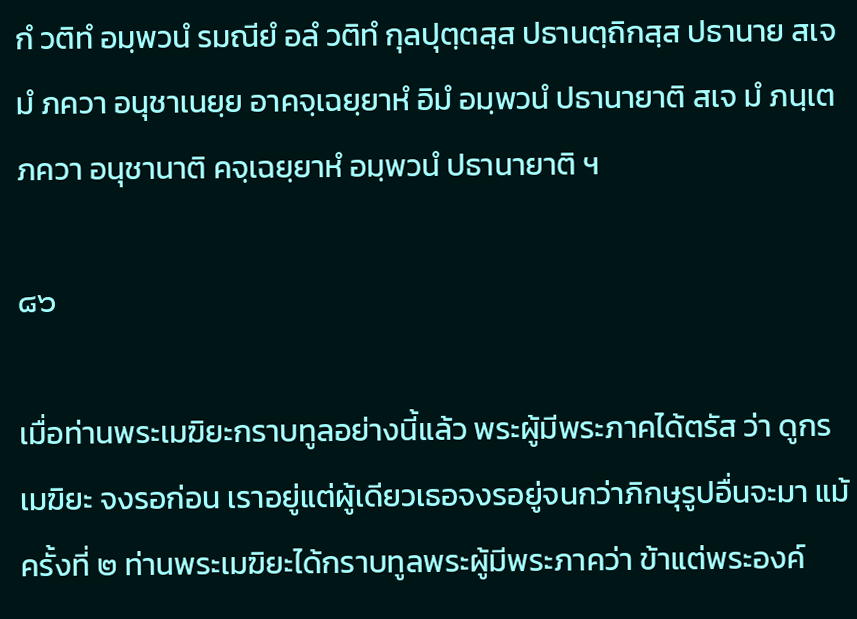กํ วติทํ อมฺพวนํ รมณียํ อลํ วติทํ กุลปุตฺตสฺส ปธานตฺถิกสฺส ปธานาย สเจ มํ ภควา อนุชาเนยฺย อาคจฺเฉยฺยาหํ อิมํ อมฺพวนํ ปธานายาติ สเจ มํ ภนฺเต ภควา อนุชานาติ คจฺเฉยฺยาหํ อมฺพวนํ ปธานายาติ ฯ

๘๖

เมื่อท่านพระเมฆิยะกราบทูลอย่างนี้แล้ว พระผู้มีพระภาคได้ตรัส ว่า ดูกรเมฆิยะ จงรอก่อน เราอยู่แต่ผู้เดียวเธอจงรอยู่จนกว่าภิกษุรูปอื่นจะมา แม้ครั้งที่ ๒ ท่านพระเมฆิยะได้กราบทูลพระผู้มีพระภาคว่า ข้าแต่พระองค์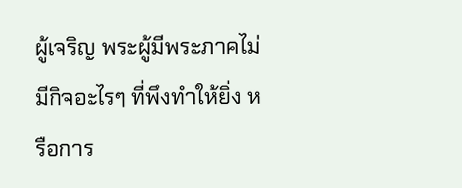ผู้เจริญ พระผู้มีพระภาคไม่มีกิจอะไรๆ ที่พึงทำให้ยิ่ง หรือการ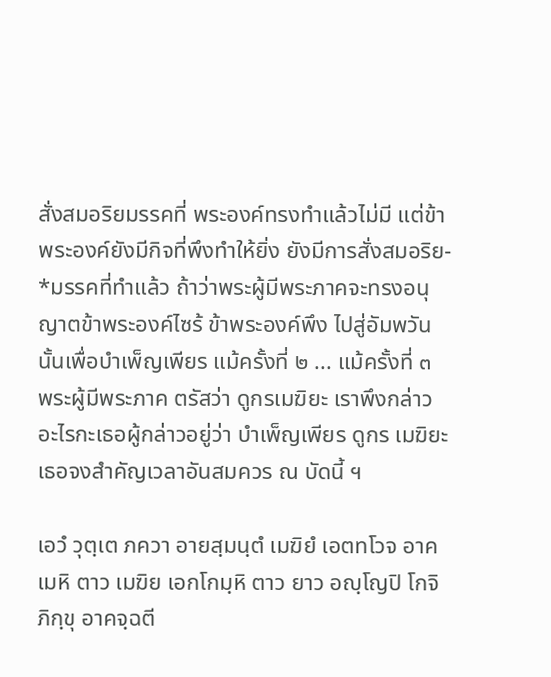สั่งสมอริยมรรคที่ พระองค์ทรงทำแล้วไม่มี แต่ข้าพระองค์ยังมีกิจที่พึงทำให้ยิ่ง ยังมีการสั่งสมอริย- *มรรคที่ทำแล้ว ถ้าว่าพระผู้มีพระภาคจะทรงอนุญาตข้าพระองค์ไซร้ ข้าพระองค์พึง ไปสู่อัมพวันนั้นเพื่อบำเพ็ญเพียร แม้ครั้งที่ ๒ ... แม้ครั้งที่ ๓ พระผู้มีพระภาค ตรัสว่า ดูกรเมฆิยะ เราพึงกล่าวอะไรกะเธอผู้กล่าวอยู่ว่า บำเพ็ญเพียร ดูกร เมฆิยะ เธอจงสำคัญเวลาอันสมควร ณ บัดนี้ ฯ

เอวํ วุตฺเต ภควา อายสฺมนฺตํ เมฆิยํ เอตทโวจ อาคเมหิ ตาว เมฆิย เอกโกมฺหิ ตาว ยาว อญฺโญปิ โกจิ ภิกฺขุ อาคจฺฉตี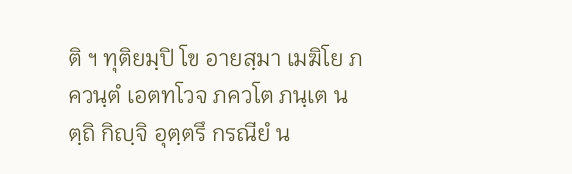ติ ฯ ทุติยมฺปิ โข อายสฺมา เมฆิโย ภควนฺตํ เอตทโวจ ภควโต ภนฺเต นตฺถิ กิญฺจิ อุตฺตรึ กรณียํ น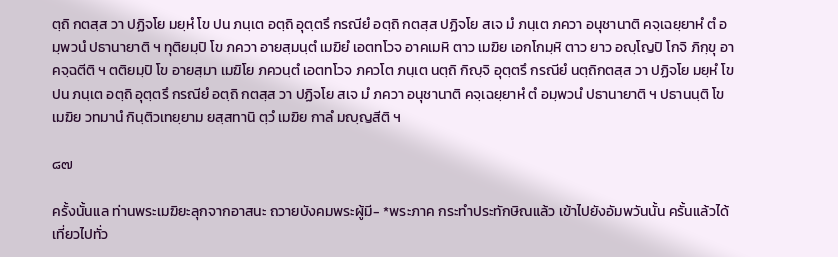ตฺถิ กตสฺส วา ปฏิจโย มยฺหํ โข ปน ภนฺเต อตฺถิ อุตฺตรึ กรณียํ อตฺถิ กตสฺส ปฏิจโย สเจ มํ ภนฺเต ภควา อนุชานาติ คจฺเฉยฺยาหํ ตํ อมฺพวนํ ปธานายาติ ฯ ทุติยมฺปิ โข ภควา อายสฺมนฺตํ เมฆิยํ เอตทโวจ อาคเมหิ ตาว เมฆิย เอกโกมฺหิ ตาว ยาว อญฺโญปิ โกจิ ภิกฺขุ อาคจฺฉตีติ ฯ ตติยมฺปิ โข อายสฺมา เมฆิโย ภควนฺตํ เอตทโวจ ภควโต ภนฺเต นตฺถิ กิญฺจิ อุตฺตรึ กรณียํ นตฺถิกตสฺส วา ปฏิจโย มยฺหํ โข ปน ภนฺเต อตฺถิ อุตฺตรึ กรณียํ อตฺถิ กตสฺส วา ปฏิจโย สเจ มํ ภควา อนุชานาติ คจฺเฉยฺยาหํ ตํ อมฺพวนํ ปธานายาติ ฯ ปธานนฺติ โข เมฆิย วทมานํ กินฺติวเทยฺยาม ยสฺสทานิ ตฺวํ เมฆิย กาลํ มญฺญสีติ ฯ

๘๗

ครั้งนั้นแล ท่านพระเมฆิยะลุกจากอาสนะ ถวายบังคมพระผู้มี- *พระภาค กระทำประทักษิณแล้ว เข้าไปยังอัมพวันนั้น ครั้นแล้วได้เที่ยวไปทั่ว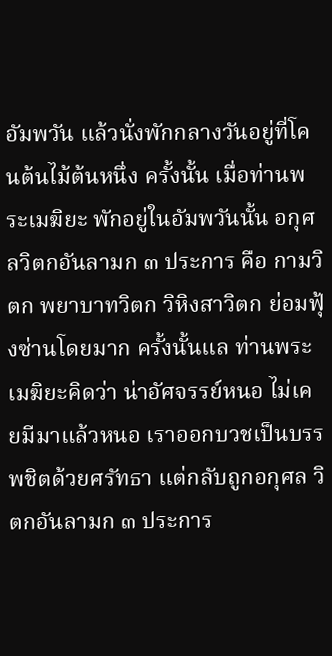อัมพวัน แล้วนั่งพักกลางวันอยู่ที่โคนต้นไม้ต้นหนึ่ง ครั้งนั้น เมื่อท่านพระเมฆิยะ พักอยู่ในอัมพวันนั้น อกุศลวิตกอันลามก ๓ ประการ คือ กามวิตก พยาบาทวิตก วิหิงสาวิตก ย่อมฟุ้งซ่านโดยมาก ครั้งนั้นแล ท่านพระเมฆิยะคิดว่า น่าอัศจรรย์หนอ ไม่เคยมีมาแล้วหนอ เราออกบวชเป็นบรรพชิตด้วยศรัทธา แต่กลับถูกอกุศล วิตกอันลามก ๓ ประการ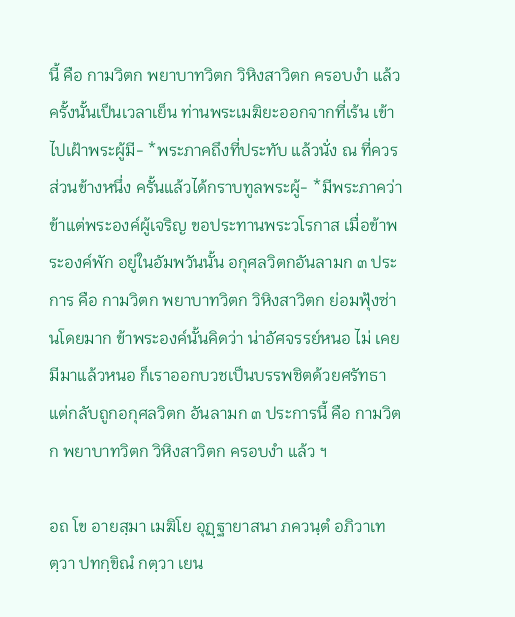นี้ คือ กามวิตก พยาบาทวิตก วิหิงสาวิตก ครอบงำ แล้ว ครั้งนั้นเป็นเวลาเย็น ท่านพระเมฆิยะออกจากที่เร้น เข้าไปเฝ้าพระผู้มี- *พระภาคถึงที่ประทับ แล้วนั่ง ณ ที่ควรส่วนข้างหนึ่ง ครั้นแล้วได้กราบทูลพระผู้- *มีพระภาคว่า ข้าแต่พระองค์ผู้เจริญ ขอประทานพระวโรกาส เมื่อข้าพระองค์พัก อยู่ในอัมพวันนั้น อกุศลวิตกอันลามก ๓ ประการ คือ กามวิตก พยาบาทวิตก วิหิงสาวิตก ย่อมฟุ้งซ่านโดยมาก ข้าพระองค์นั้นคิดว่า น่าอัศจรรย์หนอ ไม่ เคยมีมาแล้วหนอ ก็เราออกบวชเป็นบรรพชิตด้วยศรัทธา แต่กลับถูกอกุศลวิตก อันลามก ๓ ประการนี้ คือ กามวิตก พยาบาทวิตก วิหิงสาวิตก ครอบงำ แล้ว ฯ

อถ โข อายสฺมา เมฆิโย อุฏฺฐายาสนา ภควนฺตํ อภิวาเทตฺวา ปทกฺขิณํ กตฺวา เยน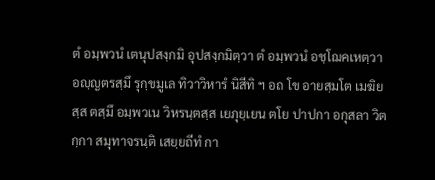ตํ อมฺพวนํ เตนุปสงฺกมิ อุปสงฺกมิตฺวา ตํ อมฺพวนํ อชฺโฌคเหตฺวา อญฺญตรสฺมึ รุกฺขมูเล ทิวาวิหารํ นิสีทิ ฯ อถ โข อายสฺมโต เมฆิยสฺส ตสฺมึ อมฺพวเน วิหรนฺตสฺส เยภุยฺเยน ตโย ปาปกา อกุสลา วิตกฺกา สมุทาจรนฺติ เสยฺยถีทํ กา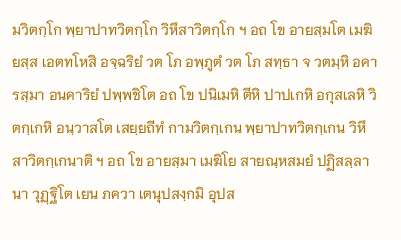มวิตกฺโก พฺยาปาทวิตกฺโก วิหึสาวิตกฺโก ฯ อถ โข อายสฺมโต เมฆิยสฺส เอตทโหสิ อจฺฉริยํ วต โภ อพฺภูตํ วต โภ สทฺธา จ วตมฺหิ อคารสฺมา อนคาริยํ ปพฺพชิโต อถ โข ปนิเมหิ ตีหิ ปาปเกหิ อกุสเลหิ วิตกฺเกหิ อนฺวาสโต เสยฺยถีทํ กามวิตกฺเกน พฺยาปาทวิตกฺเกน วิหึสาวิตกฺเกนาติ ฯ อถ โข อายสฺมา เมฆิโย สายณฺหสมยํ ปฏิสลฺลานา วุฏฺฐิโต เยน ภควา เตนุปสงฺกมิ อุปส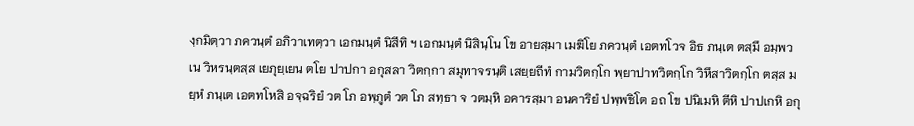งฺกมิตฺวา ภควนฺตํ อภิวาเทตฺวา เอกมนฺตํ นิสีทิ ฯ เอกมนฺตํ นิสินฺโน โข อายสฺมา เมฆิโย ภควนฺตํ เอตทโวจ อิธ ภนฺเต ตสฺมึ อมฺพวเน วิหรนฺตสฺส เยภุยฺเยน ตโย ปาปกา อกุสลา วิตกฺกา สมุทาจรนฺติ เสยฺยถีทํ กามวิตกฺโก พฺยาปาทวิตกฺโก วิหึสาวิตกฺโก ตสฺส มยฺหํ ภนฺเต เอตทโหสิ อจฺฉริยํ วต โภ อพฺภูตํ วต โภ สทฺธา จ วตมฺหิ อคารสฺมา อนคาริยํ ปพฺพชิโต อถ โข ปนิเมหิ ตีหิ ปาปเกหิ อกุ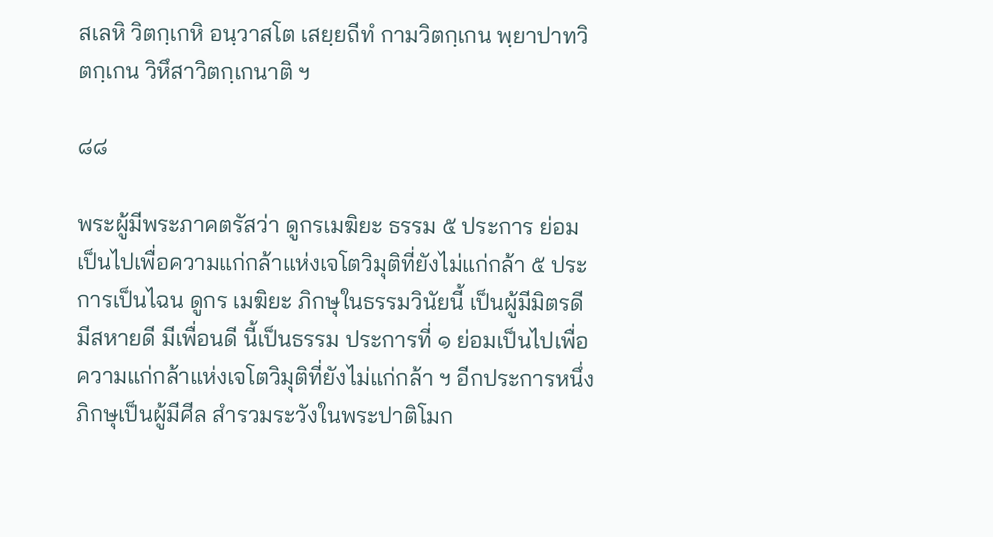สเลหิ วิตกฺเกหิ อนฺวาสโต เสยฺยถีทํ กามวิตกฺเกน พฺยาปาทวิตกฺเกน วิหึสาวิตกฺเกนาติ ฯ

๘๘

พระผู้มีพระภาคตรัสว่า ดูกรเมฆิยะ ธรรม ๕ ประการ ย่อม เป็นไปเพื่อความแก่กล้าแห่งเจโตวิมุติที่ยังไม่แก่กล้า ๕ ประการเป็นไฉน ดูกร เมฆิยะ ภิกษุในธรรมวินัยนี้ เป็นผู้มีมิตรดี มีสหายดี มีเพื่อนดี นี้เป็นธรรม ประการที่ ๑ ย่อมเป็นไปเพื่อความแก่กล้าแห่งเจโตวิมุติที่ยังไม่แก่กล้า ฯ อีกประการหนึ่ง ภิกษุเป็นผู้มีศีล สำรวมระวังในพระปาติโมก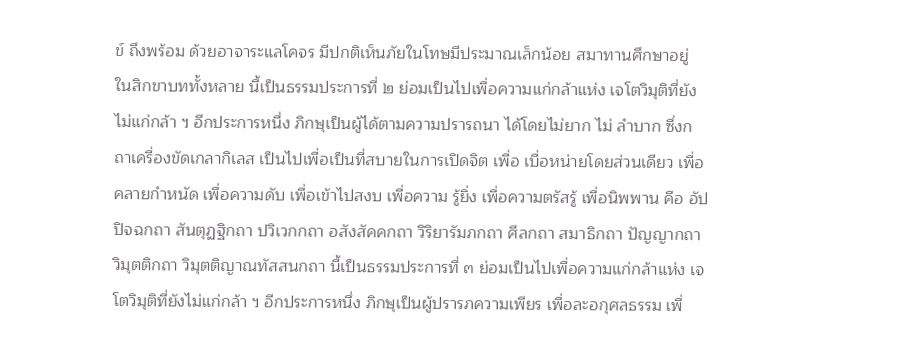ข์ ถึงพร้อม ด้วยอาจาระแลโคจร มีปกติเห็นภัยในโทษมีประมาณเล็กน้อย สมาทานศึกษาอยู่ ในสิกขาบททั้งหลาย นี้เป็นธรรมประการที่ ๒ ย่อมเป็นไปเพื่อความแก่กล้าแห่ง เจโตวิมุติที่ยังไม่แก่กล้า ฯ อีกประการหนึ่ง ภิกษุเป็นผู้ได้ตามความปรารถนา ได้โดยไม่ยาก ไม่ ลำบาก ซึ่งกถาเครื่องขัดเกลากิเลส เป็นไปเพื่อเป็นที่สบายในการเปิดจิต เพื่อ เบื่อหน่ายโดยส่วนเดียว เพื่อคลายกำหนัด เพื่อความดับ เพื่อเข้าไปสงบ เพื่อความ รู้ยิ่ง เพื่อความตรัสรู้ เพื่อนิพพาน คือ อัปปิจฉกถา สันตุฏฐิกถา ปวิเวกกถา อสังสัคคกถา วิริยารัมภกถา ศีลกถา สมาธิกถา ปัญญากถา วิมุตติกถา วิมุตติญาณทัสสนกถา นี้เป็นธรรมประการที่ ๓ ย่อมเป็นไปเพื่อความแก่กล้าแห่ง เจโตวิมุติที่ยังไม่แก่กล้า ฯ อีกประการหนึ่ง ภิกษุเป็นผู้ปรารภความเพียร เพื่อละอกุศลธรรม เพื่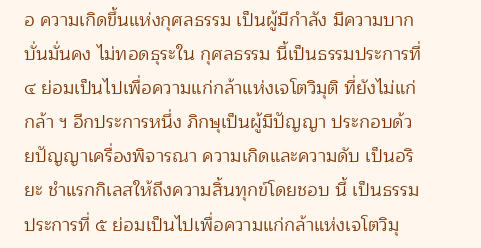อ ความเกิดขึ้นแห่งกุศลธรรม เป็นผู้มีกำลัง มีความบากบั่นมั่นคง ไม่ทอดธุระใน กุศลธรรม นี้เป็นธรรมประการที่ ๔ ย่อมเป็นไปเพื่อความแก่กล้าแห่งเจโตวิมุติ ที่ยังไม่แก่กล้า ฯ อีกประการหนึ่ง ภิกษุเป็นผู้มีปัญญา ประกอบด้วยปัญญาเครื่องพิจารณา ความเกิดและความดับ เป็นอริยะ ชำแรกกิเลสให้ถึงความสิ้นทุกข์โดยชอบ นี้ เป็นธรรมประการที่ ๕ ย่อมเป็นไปเพื่อความแก่กล้าแห่งเจโตวิมุ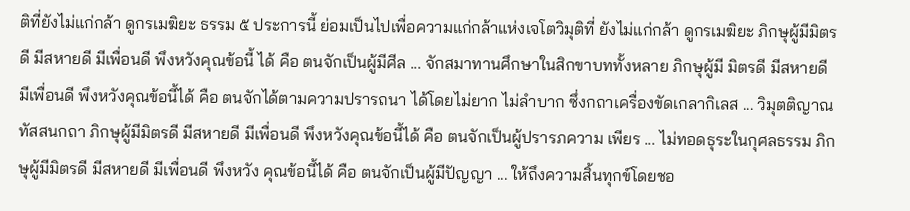ติที่ยังไม่แก่กล้า ดูกรเมฆิยะ ธรรม ๕ ประการนี้ ย่อมเป็นไปเพื่อความแก่กล้าแห่งเจโตวิมุติที่ ยังไม่แก่กล้า ดูกรเมฆิยะ ภิกษุผู้มีมิตรดี มีสหายดี มีเพื่อนดี พึงหวังคุณข้อนี้ ได้ คือ ตนจักเป็นผู้มีศีล ... จักสมาทานศึกษาในสิกขาบททั้งหลาย ภิกษุผู้มี มิตรดี มีสหายดี มีเพื่อนดี พึงหวังคุณข้อนี้ได้ คือ ตนจักได้ตามความปรารถนา ได้โดยไม่ยาก ไม่ลำบาก ซึ่งกถาเครื่องขัดเกลากิเลส ... วิมุตติญาณทัสสนกถา ภิกษุผู้มีมิตรดี มีสหายดี มีเพื่อนดี พึงหวังคุณข้อนี้ได้ คือ ตนจักเป็นผู้ปรารภความ เพียร ... ไม่ทอดธุระในกุศลธรรม ภิกษุผู้มีมิตรดี มีสหายดี มีเพื่อนดี พึงหวัง คุณข้อนี้ได้ คือ ตนจักเป็นผู้มีปัญญา ... ให้ถึงความสิ้นทุกข์โดยชอ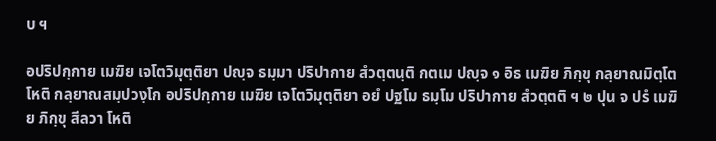บ ฯ

อปริปกฺกาย เมฆิย เจโตวิมุตฺติยา ปญฺจ ธมฺมา ปริปากาย สํวตฺตนฺติ กตเม ปญฺจ ๑ อิธ เมฆิย ภิกฺขุ กลฺยาณมิตฺโต โหติ กลฺยาณสมฺปวงฺโก อปริปกฺกาย เมฆิย เจโตวิมุตฺติยา อยํ ปฐโม ธมฺโม ปริปากาย สํวตฺตติ ฯ ๒ ปุน จ ปรํ เมฆิย ภิกฺขุ สีลวา โหติ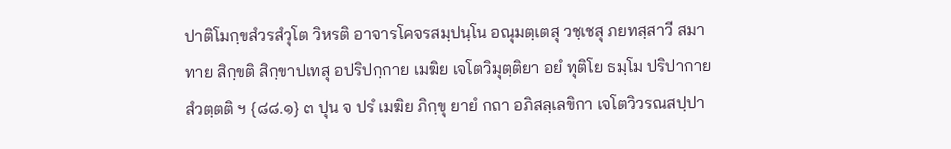ปาติโมกฺขสํวรสํวุโต วิหรติ อาจารโคจรสมฺปนฺโน อณุมตฺเตสุ วชฺเชสุ ภยทสฺสาวี สมาทาย สิกฺขติ สิกฺขาปเทสุ อปริปกฺกาย เมฆิย เจโตวิมุตฺติยา อยํ ทุติโย ธมฺโม ปริปากาย สํวตฺตติ ฯ {๘๘.๑} ๓ ปุน จ ปรํ เมฆิย ภิกฺขุ ยายํ กถา อภิสลฺเลขิกา เจโตวิวรณสปฺปา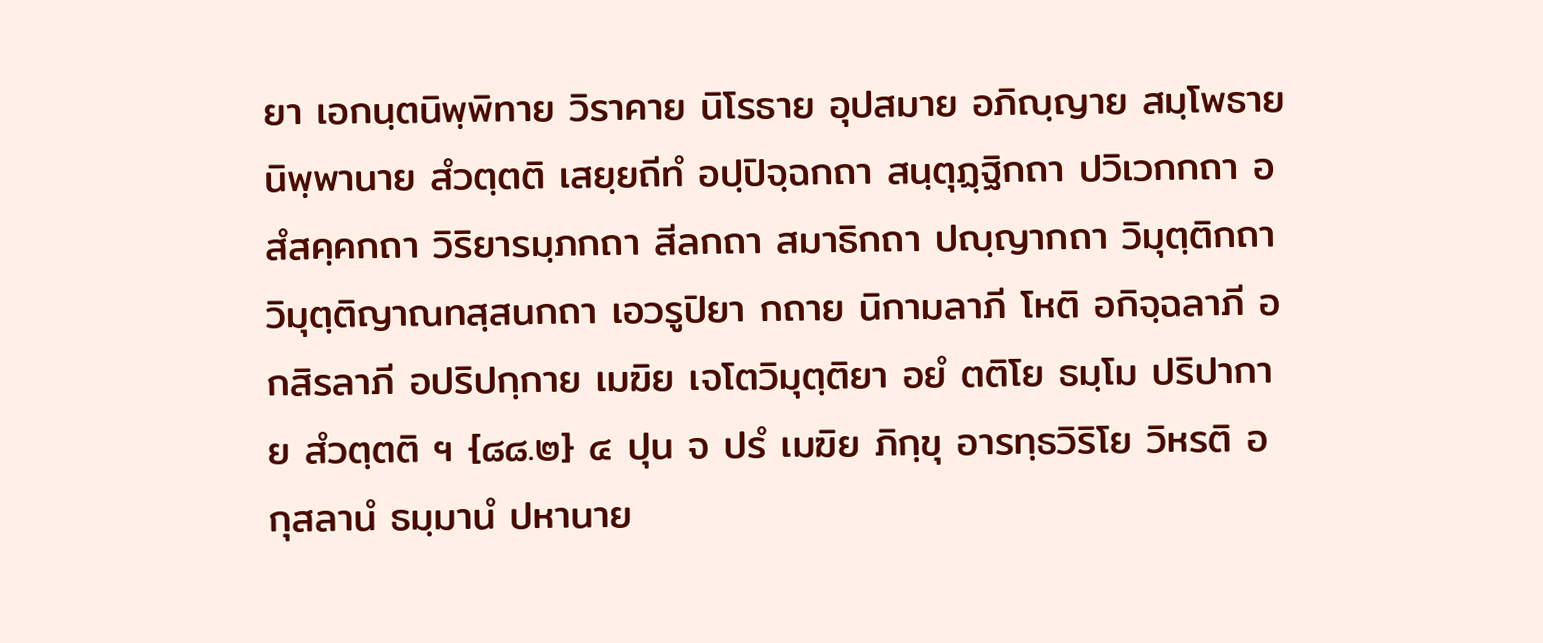ยา เอกนฺตนิพฺพิทาย วิราคาย นิโรธาย อุปสมาย อภิญฺญาย สมฺโพธาย นิพฺพานาย สํวตฺตติ เสยฺยถีทํ อปฺปิจฺฉกถา สนฺตุฏฺฐิกถา ปวิเวกกถา อสํสคฺคกถา วิริยารมฺภกถา สีลกถา สมาธิกถา ปญฺญากถา วิมุตฺติกถา วิมุตฺติญาณทสฺสนกถา เอวรูปิยา กถาย นิกามลาภี โหติ อกิจฺฉลาภี อกสิรลาภี อปริปกฺกาย เมฆิย เจโตวิมุตฺติยา อยํ ตติโย ธมฺโม ปริปากาย สํวตฺตติ ฯ {๘๘.๒} ๔ ปุน จ ปรํ เมฆิย ภิกฺขุ อารทฺธวิริโย วิหรติ อกุสลานํ ธมฺมานํ ปหานาย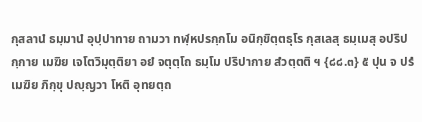กุสลานํ ธมฺมานํ อุปฺปาทาย ถามวา ทฬฺหปรกฺกโม อนิกฺขิตฺตธุโร กุสเลสุ ธมฺเมสุ อปริปกฺกาย เมฆิย เจโตวิมุตฺติยา อยํ จตุตฺโถ ธมฺโม ปริปากาย สํวตฺตติ ฯ {๘๘.๓} ๕ ปุน จ ปรํ เมฆิย ภิกฺขุ ปญฺญวา โหติ อุทยตฺถ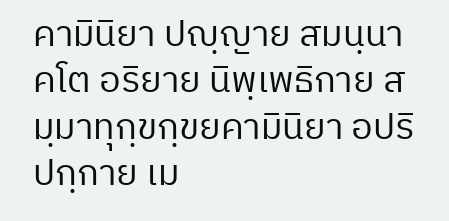คามินิยา ปญฺญาย สมนฺนาคโต อริยาย นิพฺเพธิกาย สมฺมาทุกฺขกฺขยคามินิยา อปริปกฺกาย เม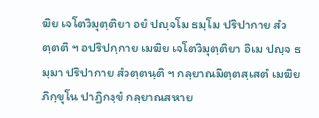ฆิย เจโตวิมุตฺติยา อยํ ปญฺจโม ธมฺโม ปริปากาย สํวตฺตติ ฯ อปริปกฺกาย เมฆิย เจโตวิมุตฺติยา อิเม ปญฺจ ธมฺมา ปริปากาย สํวตฺตนฺติ ฯ กลฺยาณมิตฺตสฺเสตํ เมฆิย ภิกฺขุโน ปาฏิกงฺขํ กลฺยาณสหาย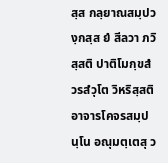สฺส กลฺยาณสมฺปวงฺกสฺส ยํ สีลวา ภวิสฺสติ ปาติโมกฺขสํวรสํวุโต วิหริสฺสติ อาจารโคจรสมฺปนฺโน อณุมตฺเตสุ ว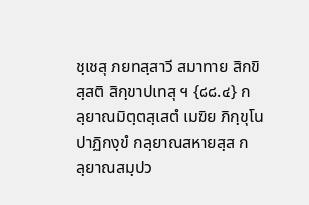ชฺเชสุ ภยทสฺสาวี สมาทาย สิกขิสฺสติ สิกฺขาปเทสุ ฯ {๘๘.๔} กลฺยาณมิตฺตสฺเสตํ เมฆิย ภิกฺขุโน ปาฏิกงฺขํ กลฺยาณสหายสฺส กลฺยาณสมฺปว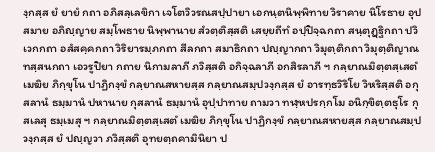งฺกสฺส ยํ ยายํ กถา อภิสลฺเลขิกา เจโตวิวรณสปฺปายา เอกนฺตนิพฺพิทาย วิราคาย นิโรธาย อุปสมาย อภิญฺญาย สมฺโพธาย นิพฺพานาย สํวตฺติสฺสติ เสยฺยถีทํ อปฺปิจฺฉกถา สนฺตุฏฺฐิกถา ปวิเวกกถา อสํสคฺคกถา วิริยารมฺภกถา สีลกถา สมาธิกถา ปญฺญากถา วิมุตฺติกถา วิมุตฺติญาณทสฺสนกถา เอวรูปิยา กถาย นิกามลาภี ภวิสฺสติ อกิจฺฉลาภี อกสิรลาภี ฯ กลฺยาณมิตฺตสฺเสตํ เมฆิย ภิกฺขุโน ปาฏิกงฺขํ กลฺยาณสหายสฺส กลฺยาณสมฺปวงฺกสฺส ยํ อารทฺธวิริโย วิหริสฺสติ อกุสลานํ ธมฺมานํ ปหานาย กุสลานํ ธมฺมานํ อุปฺปาทาย ถามวา ทฬฺหปรกฺกโม อนิกฺขิตฺตธุโร กุสเลสุ ธมฺเมสุ ฯ กลฺยาณมิตฺตสฺเสตํ เมฆิย ภิกฺขุโน ปาฏิกงฺขํ กลฺยาณสหายสฺส กลฺยาณสมฺปวงฺกสฺส ยํ ปญฺญวา ภวิสฺสติ อุทยตฺถคามินิยา ป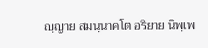ญฺญาย สมนฺนาคโต อริยาย นิพฺเพ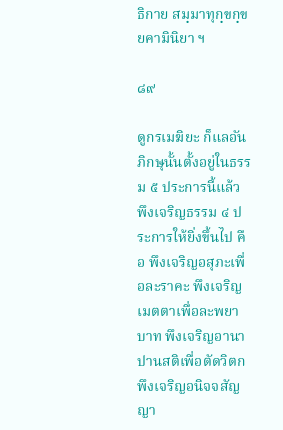ธิกาย สมฺมาทุกฺขกฺขยคามินิยา ฯ

๘๙

ดูกรเมฆิยะ ก็แลอันภิกษุนั้นตั้งอยู่ในธรรม ๕ ประการนี้แล้ว พึงเจริญธรรม ๔ ประการให้ยิ่งขึ้นไป คือ พึงเจริญอสุภะเพื่อละราคะ พึงเจริญ เมตตาเพื่อละพยาบาท พึงเจริญอานาปานสติเพื่อตัดวิตก พึงเจริญอนิจจสัญญา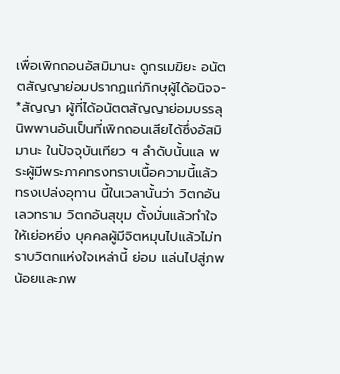เพื่อเพิกถอนอัสมิมานะ ดูกรเมฆิยะ อนัตตสัญญาย่อมปรากฏแก่ภิกษุผู้ได้อนิจจ- *สัญญา ผู้ที่ได้อนัตตสัญญาย่อมบรรลุนิพพานอันเป็นที่เพิกถอนเสียได้ซึ่งอัสมิมานะ ในปัจจุบันเทียว ฯ ลำดับนั้นแล พระผู้มีพระภาคทรงทราบเนื้อความนี้แล้ว ทรงเปล่งอุทาน นี้ในเวลานั้นว่า วิตกอันเลวทราม วิตกอันสุขุม ตั้งมั่นแล้วทำใจให้เย่อหยิ่ง บุคคลผู้มีจิตหมุนไปแล้วไม่ทราบวิตกแห่งใจเหล่านี้ ย่อม แล่นไปสู่ภพน้อยและภพ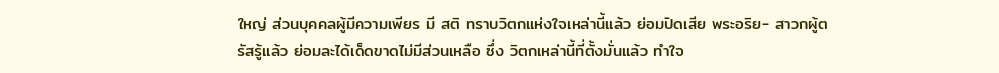ใหญ่ ส่วนบุคคลผู้มีความเพียร มี สติ ทราบวิตกแห่งใจเหล่านี้แล้ว ย่อมปิดเสีย พระอริย- สาวกผู้ตรัสรู้แล้ว ย่อมละได้เด็ดขาดไม่มีส่วนเหลือ ซึ่ง วิตกเหล่านี้ที่ตั้งมั่นแล้ว ทำใจ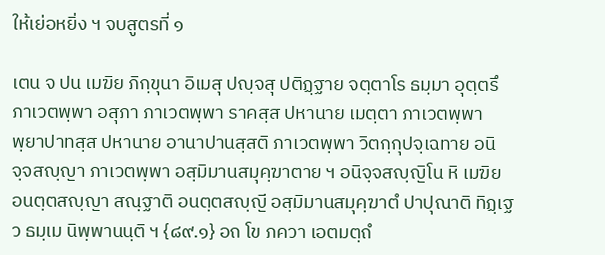ให้เย่อหยิ่ง ฯ จบสูตรที่ ๑

เตน จ ปน เมฆิย ภิกฺขุนา อิเมสุ ปญฺจสุ ปติฏฺฐาย จตฺตาโร ธมฺมา อุตฺตรึ ภาเวตพฺพา อสุภา ภาเวตพฺพา ราคสฺส ปหานาย เมตฺตา ภาเวตพฺพา พฺยาปาทสฺส ปหานาย อานาปานสฺสติ ภาเวตพฺพา วิตกฺกุปจฺเฉทาย อนิจฺจสญฺญา ภาเวตพฺพา อสฺมิมานสมุคฺฆาตาย ฯ อนิจฺจสญฺญิโน หิ เมฆิย อนตฺตสญฺญา สณฺฐาติ อนตฺตสญฺญี อสฺมิมานสมุคฺฆาตํ ปาปุณาติ ทิฏฺเฐว ธมฺเม นิพฺพานนฺติ ฯ {๘๙.๑} อถ โข ภควา เอตมตฺถํ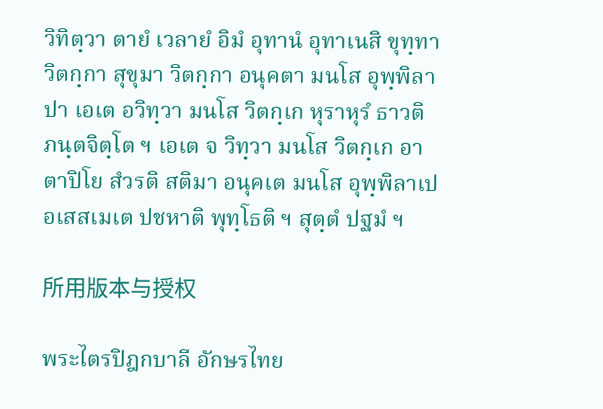วิทิตฺวา ตายํ เวลายํ อิมํ อุทานํ อุทาเนสิ ขุทฺทา วิตกฺกา สุขุมา วิตกฺกา อนุคตา มนโส อุพฺพิลาปา เอเต อวิทฺวา มนโส วิตกฺเก หุราหุรํ ธาวติ ภนฺตจิตฺโต ฯ เอเต จ วิทฺวา มนโส วิตกฺเก อาตาปิโย สํวรติ สติมา อนุคเต มนโส อุพฺพิลาเป อเสสเมเต ปชหาติ พุทฺโธติ ฯ สุตฺตํ ปฐมํ ฯ

所用版本与授权

พระไตรปิฎกบาลี อักษรไทย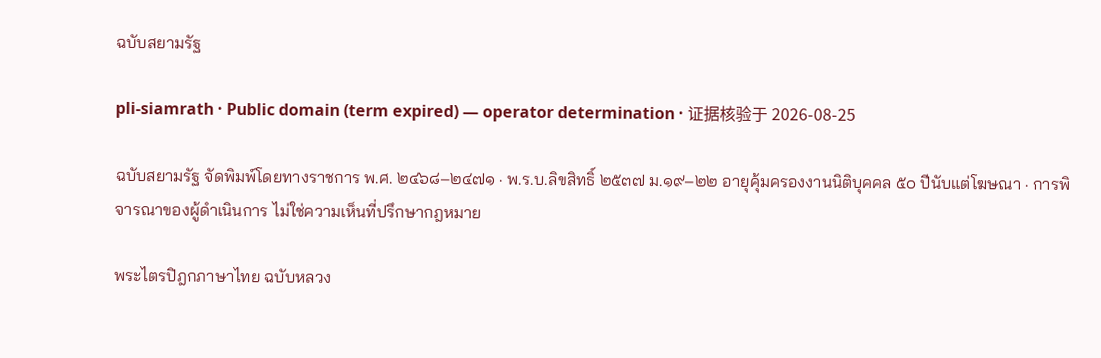ฉบับสยามรัฐ

pli-siamrath · Public domain (term expired) — operator determination · 证据核验于 2026-08-25

ฉบับสยามรัฐ จัดพิมพ์โดยทางราชการ พ.ศ. ๒๔๖๘–๒๔๗๑ · พ.ร.บ.ลิขสิทธิ์ ๒๕๓๗ ม.๑๙–๒๒ อายุคุ้มครองงานนิติบุคคล ๕๐ ปีนับแต่โฆษณา · การพิจารณาของผู้ดำเนินการ ไม่ใช่ความเห็นที่ปรึกษากฎหมาย

พระไตรปิฎกภาษาไทย ฉบับหลวง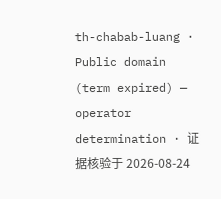th-chabab-luang · Public domain (term expired) — operator determination · 证据核验于 2026-08-24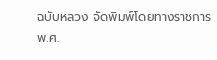ฉบับหลวง จัดพิมพ์โดยทางราชการ พ.ศ.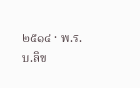๒๕๑๔ · พ.ร.บ.ลิข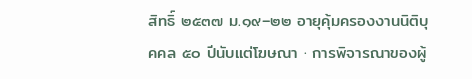สิทธิ์ ๒๕๓๗ ม.๑๙–๒๒ อายุคุ้มครองงานนิติบุคคล ๕๐ ปีนับแต่โฆษณา · การพิจารณาของผู้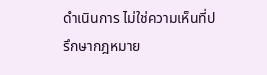ดำเนินการ ไม่ใช่ความเห็นที่ปรึกษากฎหมาย